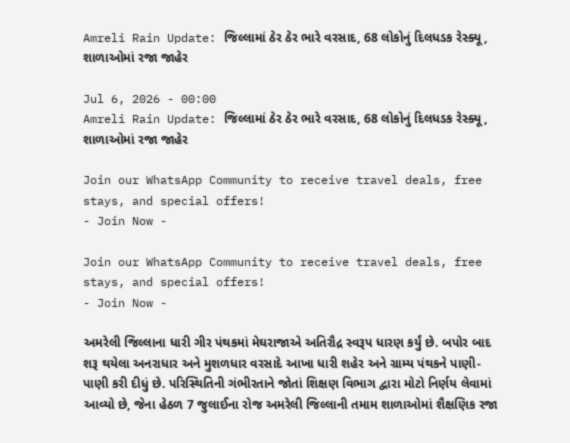Amreli Rain Update: જિલ્લામાં ઠેર ઠેર ભારે વરસાદ, 68 લોકોનું દિલધડક રેસ્ક્યૂ, શાળાઓમાં રજા જાહેર

Jul 6, 2026 - 00:00
Amreli Rain Update: જિલ્લામાં ઠેર ઠેર ભારે વરસાદ, 68 લોકોનું દિલધડક રેસ્ક્યૂ, શાળાઓમાં રજા જાહેર

Join our WhatsApp Community to receive travel deals, free stays, and special offers!
- Join Now -

Join our WhatsApp Community to receive travel deals, free stays, and special offers!
- Join Now -

અમરેલી જિલ્લાના ધારી ગીર પંથકમાં મેઘરાજાએ અતિરૌદ્ર સ્વરૂપ ધારણ કર્યું છે. બપોર બાદ શરૂ થયેલા અનરાધાર અને મુશળધાર વરસાદે આખા ધારી શહેર અને ગ્રામ્ય પંથકને પાણી-પાણી કરી દીધું છે. પરિસ્થિતિની ગંભીરતાને જોતાં શિક્ષણ વિભાગ દ્વારા મોટો નિર્ણય લેવામાં આવ્યો છે, જેના હેઠળ 7 જુલાઈના રોજ અમરેલી જિલ્લાની તમામ શાળાઓમાં શૈક્ષણિક રજા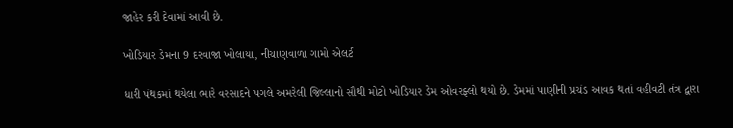જાહેર કરી દેવામાં આવી છે.

ખોડિયાર ડેમના 9 દરવાજા ખોલાયા, નીચાણવાળા ગામો એલર્ટ

ધારી પંથકમાં થયેલા ભારે વરસાદને પગલે અમરેલી જિલ્લાનો સૌથી મોટો ખોડિયાર ડેમ ઓવરફ્લો થયો છે. ડેમમાં પાણીની પ્રચંડ આવક થતાં વહીવટી તંત્ર દ્વારા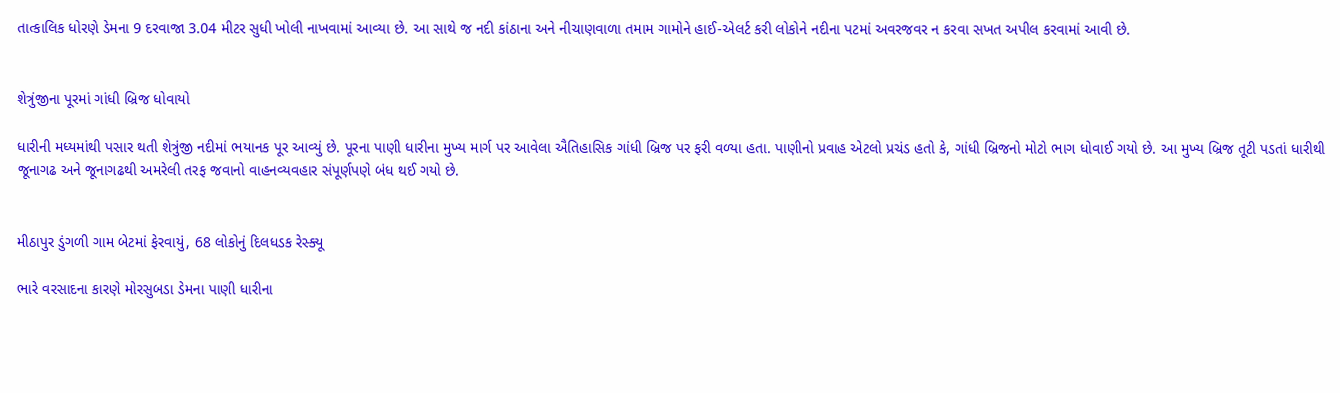તાત્કાલિક ધોરણે ડેમના 9 દરવાજા 3.04 મીટર સુધી ખોલી નાખવામાં આવ્યા છે. આ સાથે જ નદી કાંઠાના અને નીચાણવાળા તમામ ગામોને હાઈ-એલર્ટ કરી લોકોને નદીના પટમાં અવરજવર ન કરવા સખત અપીલ કરવામાં આવી છે.


શેત્રુંજીના પૂરમાં ગાંધી બ્રિજ ધોવાયો

ધારીની મધ્યમાંથી પસાર થતી શેત્રુંજી નદીમાં ભયાનક પૂર આવ્યું છે. પૂરના પાણી ધારીના મુખ્ય માર્ગ પર આવેલા ઐતિહાસિક ગાંધી બ્રિજ પર ફરી વળ્યા હતા. પાણીનો પ્રવાહ એટલો પ્રચંડ હતો કે, ગાંધી બ્રિજનો મોટો ભાગ ધોવાઈ ગયો છે. આ મુખ્ય બ્રિજ તૂટી પડતાં ધારીથી જૂનાગઢ અને જૂનાગઢથી અમરેલી તરફ જવાનો વાહનવ્યવહાર સંપૂર્ણપણે બંધ થઈ ગયો છે.


મીઠાપુર ડુંગળી ગામ બેટમાં ફેરવાયું, 68 લોકોનું દિલધડક રેસ્ક્યૂ

ભારે વરસાદના કારણે મોરસુબડા ડેમના પાણી ધારીના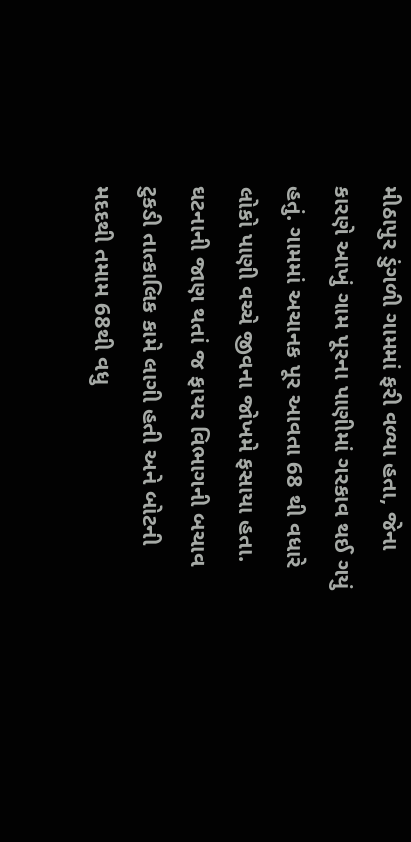મીઠાપુર ડુંગળી ગામમાં ફરી વળ્યા હતા, જેના કારણે આખું ગામ પૂરના પાણીમાં ગરકાવ થઈ ગયું હતું. ગામમાં અચાનક પૂર આવતા 68 થી વધારે લોકો પાણી વચ્ચે જીવના જોખમે ફસાયા હતા. ઘટનાની જાણ થતાં જ ફાયર વિભાગની બચાવ ટુકડી તાત્કાલિક કામે લાગી હતી અને બોટની મદદથી તમામ 68થી વધુ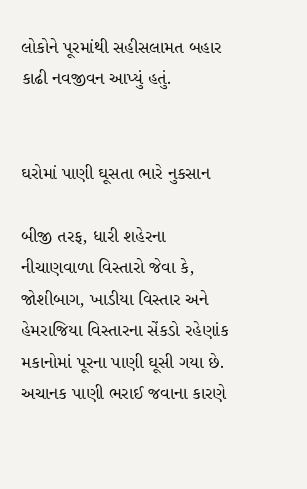લોકોને પૂરમાંથી સહીસલામત બહાર કાઢી નવજીવન આપ્યું હતું.


ઘરોમાં પાણી ઘૂસતા ભારે નુકસાન

બીજી તરફ, ધારી શહેરના નીચાણવાળા વિસ્તારો જેવા કે, જોશીબાગ, ખાડીયા વિસ્તાર અને હેમરાજિયા વિસ્તારના સેંકડો રહેણાંક મકાનોમાં પૂરના પાણી ઘૂસી ગયા છે. અચાનક પાણી ભરાઈ જવાના કારણે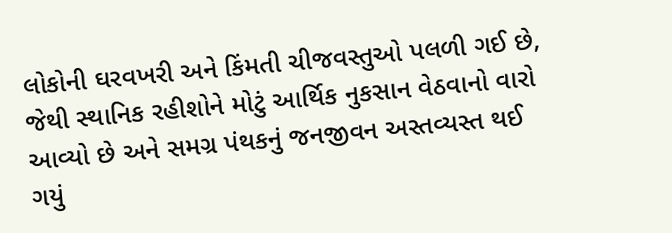લોકોની ઘરવખરી અને કિંમતી ચીજવસ્તુઓ પલળી ગઈ છે, જેથી સ્થાનિક રહીશોને મોટું આર્થિક નુકસાન વેઠવાનો વારો આવ્યો છે અને સમગ્ર પંથકનું જનજીવન અસ્તવ્યસ્ત થઈ ગયું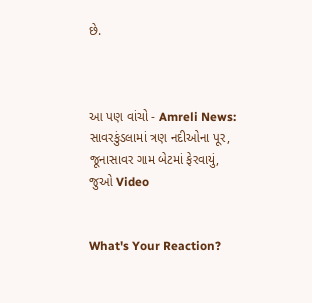છે.



આ પણ વાંચો - Amreli News: સાવરકુંડલામાં ત્રણ નદીઓના પૂર, જૂનાસાવર ગામ બેટમાં ફેરવાયું, જુઓ Video


What's Your Reaction?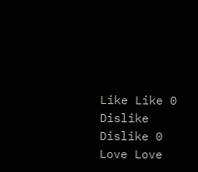Like Like 0
Dislike Dislike 0
Love Love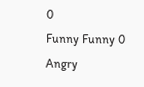0
Funny Funny 0
Angry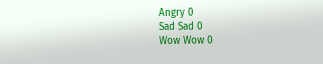Angry 0
Sad Sad 0
Wow Wow 0